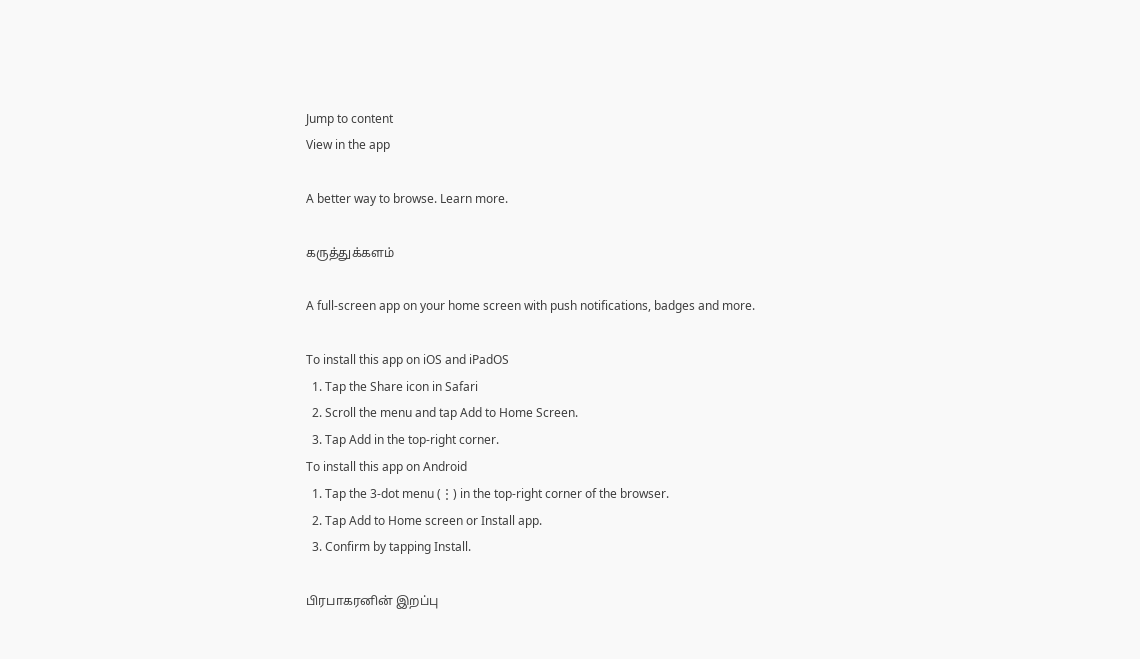Jump to content
View in the app

A better way to browse. Learn more.

கருத்துக்களம்

A full-screen app on your home screen with push notifications, badges and more.

To install this app on iOS and iPadOS
  1. Tap the Share icon in Safari
  2. Scroll the menu and tap Add to Home Screen.
  3. Tap Add in the top-right corner.
To install this app on Android
  1. Tap the 3-dot menu (⋮) in the top-right corner of the browser.
  2. Tap Add to Home screen or Install app.
  3. Confirm by tapping Install.

பிரபாகரனின் இறப்பு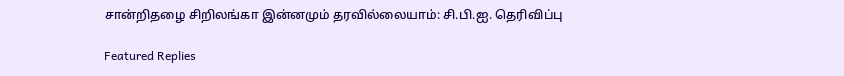சான்றிதழை சிறிலங்கா இன்னமும் தரவில்லையாம்: சி.பி.ஐ. தெரிவிப்பு

Featured Replies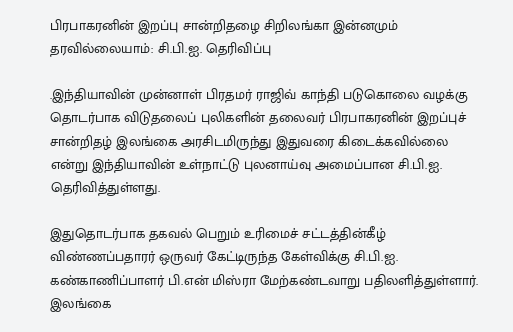பிரபாகரனின் இறப்பு சான்றிதழை சிறிலங்கா இன்னமும் தரவில்லையாம்: சி.பி.ஐ. தெரிவிப்பு

.இந்தியாவின் முன்னாள் பிரதமர் ராஜிவ் காந்தி படுகொலை வழக்கு தொடர்பாக விடுதலைப் புலிகளின் தலைவர் பிரபாகரனின் இறப்புச் சான்றிதழ் இலங்கை அரசிடமிருந்து இதுவரை கிடைக்கவில்லை என்று இந்தியாவின் உள்நாட்டு புலனாய்வு அமைப்பான சி.பி.ஐ. தெரிவித்துள்ளது.

இதுதொடர்பாக தகவல் பெறும் உரிமைச் சட்டத்தின்கீழ் விண்ணப்பதாரர் ஒருவர் கேட்டிருந்த கேள்விக்கு சி.பி.ஐ. கண்காணிப்பாளர் பி.என் மிஸ்ரா மேற்கண்டவாறு பதிலளித்துள்ளார். இலங்கை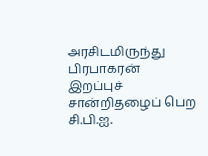அரசிடமிருந்து பிரபாகரன் இறப்புச் சான்றிதழைப் பெற சி.பி.ஐ.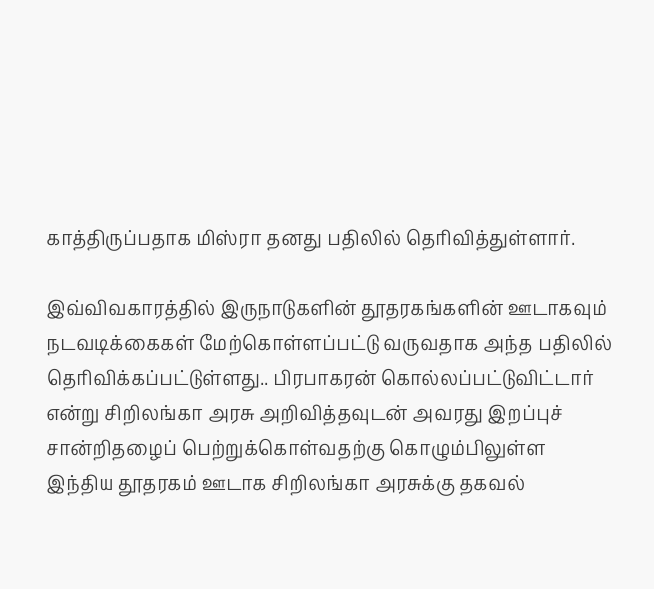காத்திருப்பதாக மிஸ்ரா தனது பதிலில் தெரிவித்துள்ளார்.

இவ்விவகாரத்தில் இருநாடுகளின் தூதரகங்களின் ஊடாகவும் நடவடிக்கைகள் மேற்கொள்ளப்பட்டு வருவதாக அந்த பதிலில் தெரிவிக்கப்பட்டுள்ளது.. பிரபாகரன் கொல்லப்பட்டுவிட்டார் என்று சிறிலங்கா அரசு அறிவித்தவுடன் அவரது இறப்புச் சான்றிதழைப் பெற்றுக்கொள்வதற்கு கொழும்பிலுள்ள இந்திய தூதரகம் ஊடாக சிறிலங்கா அரசுக்கு தகவல்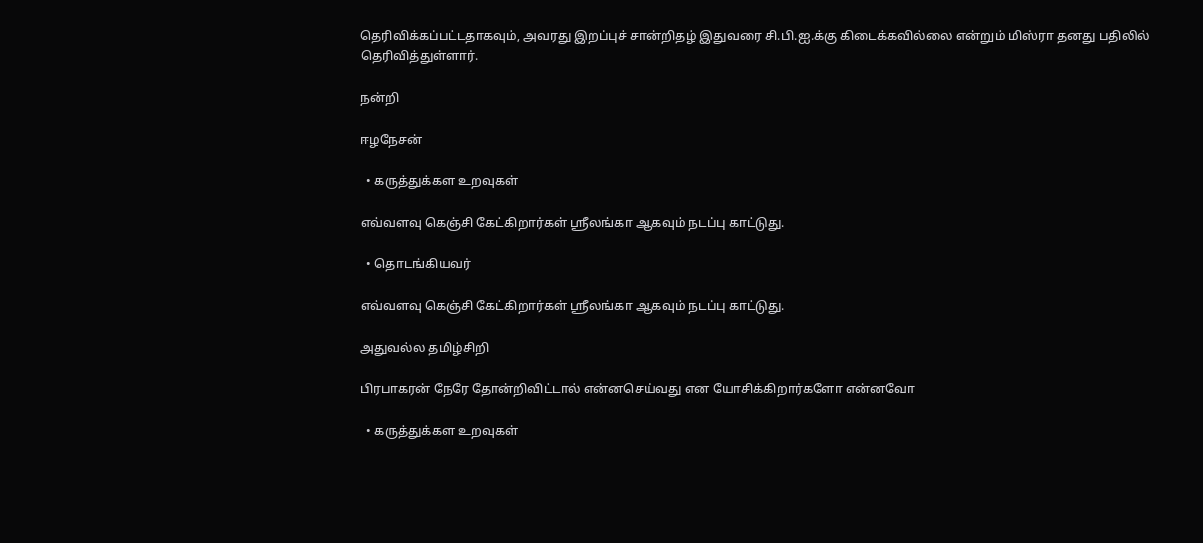தெரிவிக்கப்பட்டதாகவும், அவரது இறப்புச் சான்றிதழ் இதுவரை சி.பி.ஐ.க்கு கிடைக்கவில்லை என்றும் மிஸ்ரா தனது பதிலில் தெரிவித்துள்ளார்.

நன்றி

ஈழநேசன்

  • கருத்துக்கள உறவுகள்

எவ்வளவு கெஞ்சி கேட்கிறார்கள் ஸ்ரீலங்கா ஆகவும் நடப்பு காட்டுது.

  • தொடங்கியவர்

எவ்வளவு கெஞ்சி கேட்கிறார்கள் ஸ்ரீலங்கா ஆகவும் நடப்பு காட்டுது.

அதுவல்ல தமிழ்சிறி

பிரபாகரன் நேரே தோன்றிவிட்டால் என்னசெய்வது என யோசிக்கிறார்களோ என்னவோ

  • கருத்துக்கள உறவுகள்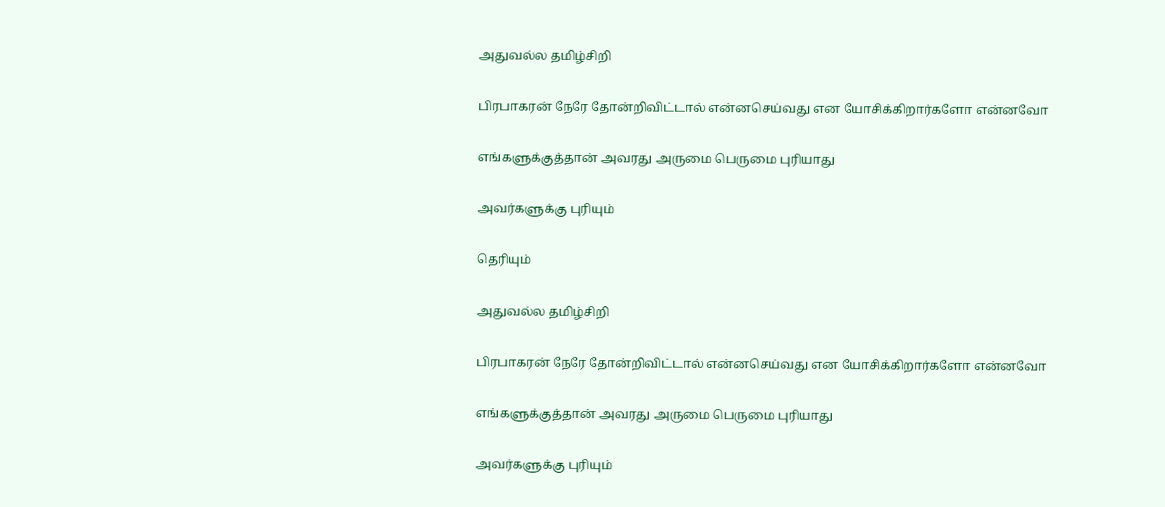அதுவல்ல தமிழ்சிறி

பிரபாகரன் நேரே தோன்றிவிட்டால் என்னசெய்வது என யோசிக்கிறார்களோ என்னவோ

எங்களுக்குத்தான் அவரது அருமை பெருமை புரியாது

அவர்களுக்கு புரியும்

தெரியும்

அதுவல்ல தமிழ்சிறி

பிரபாகரன் நேரே தோன்றிவிட்டால் என்னசெய்வது என யோசிக்கிறார்களோ என்னவோ

எங்களுக்குத்தான் அவரது அருமை பெருமை புரியாது

அவர்களுக்கு புரியும்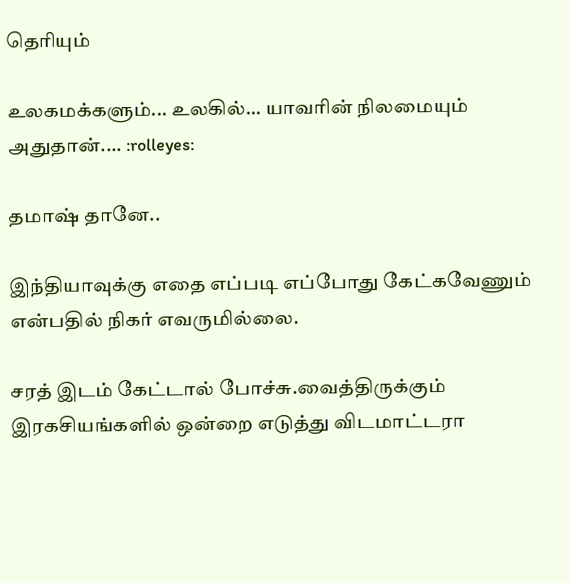தெரியும்

உலகமக்களும்... உலகில்... யாவரின் நிலமையும் அதுதான்.... :rolleyes:

தமாஷ் தானே..

இந்தியாவுக்கு எதை எப்படி எப்போது கேட்கவேணும் என்பதில் நிகர் எவருமில்லை.

சரத் இடம் கேட்டால் போச்சு.வைத்திருக்கும் இரகசியங்களில் ஒன்றை எடுத்து விடமாட்டரா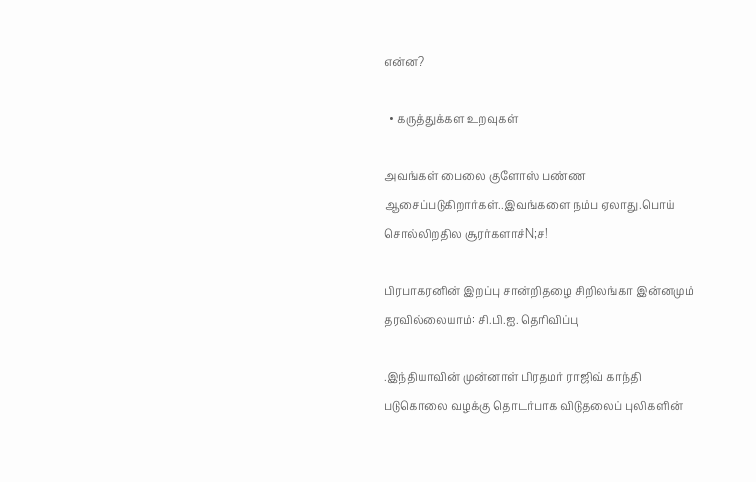என்ன?

  • கருத்துக்கள உறவுகள்

அவங்கள் பைலை குளோஸ் பண்ண ஆசைப்படுகிறார்கள்..இவங்களை நம்ப ஏலாது.பொய் சொல்லிறதில சூரர்களாச்N;ச!

பிரபாகரனின் இறப்பு சான்றிதழை சிறிலங்கா இன்னமும் தரவில்லையாம்: சி.பி.ஐ. தெரிவிப்பு

.இந்தியாவின் முன்னாள் பிரதமர் ராஜிவ் காந்தி படுகொலை வழக்கு தொடர்பாக விடுதலைப் புலிகளின்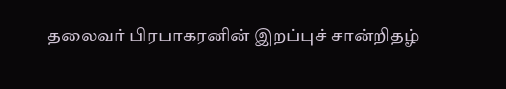தலைவர் பிரபாகரனின் இறப்புச் சான்றிதழ்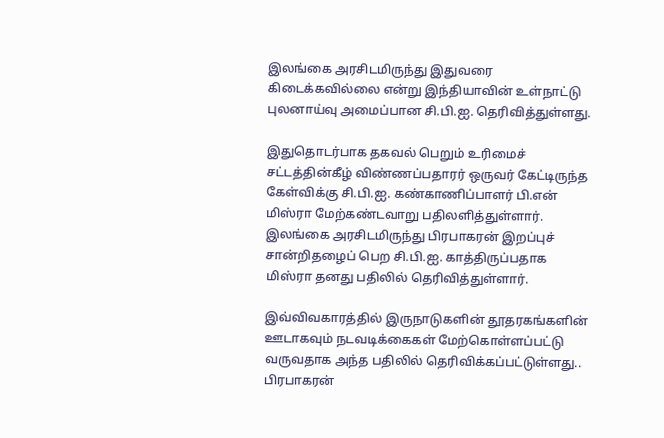இலங்கை அரசிடமிருந்து இதுவரை கிடைக்கவில்லை என்று இந்தியாவின் உள்நாட்டு புலனாய்வு அமைப்பான சி.பி.ஐ. தெரிவித்துள்ளது.

இதுதொடர்பாக தகவல் பெறும் உரிமைச் சட்டத்தின்கீழ் விண்ணப்பதாரர் ஒருவர் கேட்டிருந்த கேள்விக்கு சி.பி.ஐ. கண்காணிப்பாளர் பி.என் மிஸ்ரா மேற்கண்டவாறு பதிலளித்துள்ளார். இலங்கை அரசிடமிருந்து பிரபாகரன் இறப்புச் சான்றிதழைப் பெற சி.பி.ஐ. காத்திருப்பதாக மிஸ்ரா தனது பதிலில் தெரிவித்துள்ளார்.

இவ்விவகாரத்தில் இருநாடுகளின் தூதரகங்களின் ஊடாகவும் நடவடிக்கைகள் மேற்கொள்ளப்பட்டு வருவதாக அந்த பதிலில் தெரிவிக்கப்பட்டுள்ளது.. பிரபாகரன்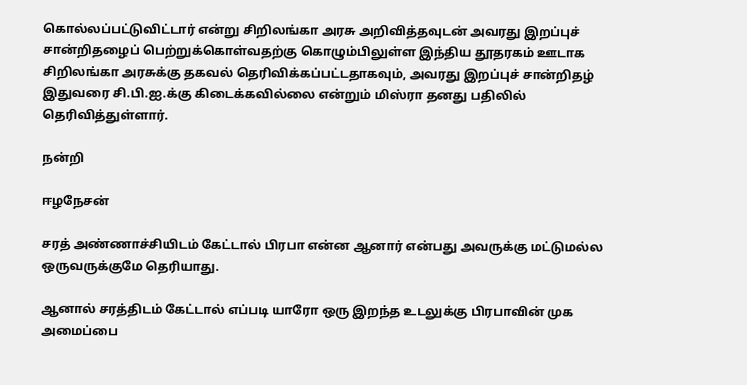கொல்லப்பட்டுவிட்டார் என்று சிறிலங்கா அரசு அறிவித்தவுடன் அவரது இறப்புச் சான்றிதழைப் பெற்றுக்கொள்வதற்கு கொழும்பிலுள்ள இந்திய தூதரகம் ஊடாக சிறிலங்கா அரசுக்கு தகவல் தெரிவிக்கப்பட்டதாகவும், அவரது இறப்புச் சான்றிதழ் இதுவரை சி.பி.ஐ.க்கு கிடைக்கவில்லை என்றும் மிஸ்ரா தனது பதிலில் தெரிவித்துள்ளார்.

நன்றி

ஈழநேசன்

சரத் அண்ணாச்சியிடம் கேட்டால் பிரபா என்ன ஆனார் என்பது அவருக்கு மட்டுமல்ல ஒருவருக்குமே தெரியாது.

ஆனால் சரத்திடம் கேட்டால் எப்படி யாரோ ஒரு இறந்த உடலுக்கு பிரபாவின் முக அமைப்பை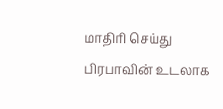மாதிரி செய்து பிரபாவின் உடலாக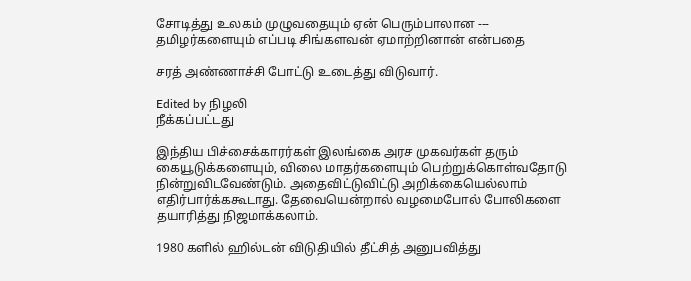சோடித்து உலகம் முழுவதையும் ஏன் பெரும்பாலான --- தமிழர்களையும் எப்படி சிங்களவன் ஏமாற்றினான் என்பதை

சரத் அண்ணாச்சி போட்டு உடைத்து விடுவார்.

Edited by நிழலி
நீக்கப்பட்டது

இந்திய பிச்சைக்காரர்கள் இலங்கை அரச முகவர்கள் தரும் கையூடுக்களையும், விலை மாதர்களையும் பெற்றுக்கொள்வதோடு நின்றுவிடவேண்டும். அதைவிட்டுவிட்டு அறிக்கையெல்லாம் எதிர்பார்க்ககூடாது. தேவையென்றால் வழமைபோல் போலிகளை தயாரித்து நிஜமாக்கலாம்.

1980 களில் ஹில்டன் விடுதியில் தீட்சித் அனுபவித்து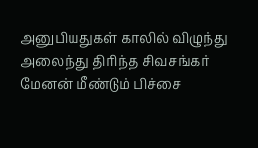அனுபியதுகள் காலில் விழுந்து அலைந்து திரிந்த சிவசங்கர் மேனன் மீண்டும் பிச்சை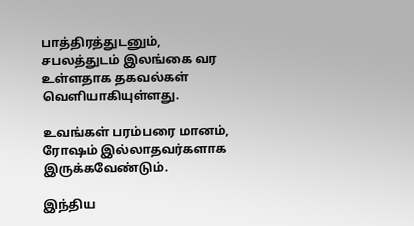பாத்திரத்துடனும், சபலத்துடம் இலங்கை வர உள்ளதாக தகவல்கள் வெளியாகியுள்ளது.

உவங்கள் பரம்பரை மானம், ரோஷம் இல்லாதவர்களாக இருக்கவேண்டும்.

இந்திய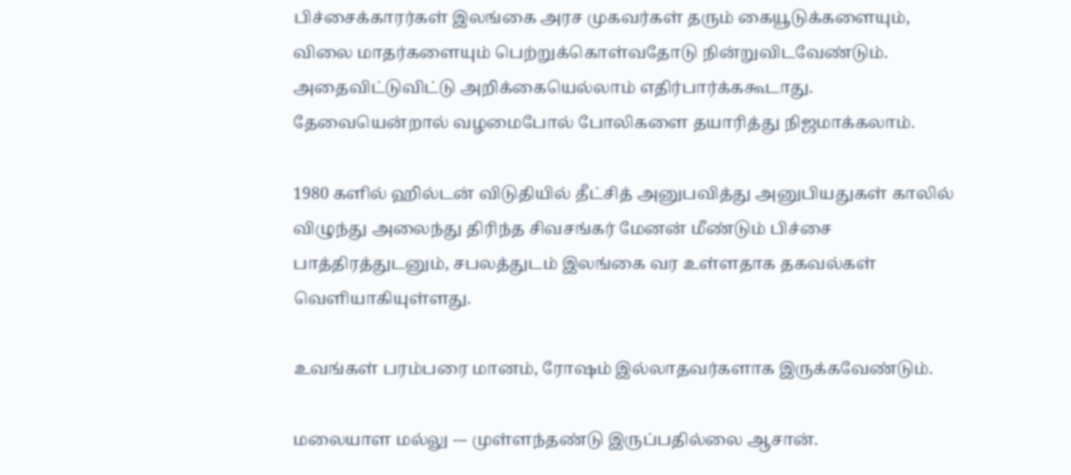பிச்சைக்காரர்கள் இலங்கை அரச முகவர்கள் தரும் கையூடுக்களையும், விலை மாதர்களையும் பெற்றுக்கொள்வதோடு நின்றுவிடவேண்டும். அதைவிட்டுவிட்டு அறிக்கையெல்லாம் எதிர்பார்க்ககூடாது. தேவையென்றால் வழமைபோல் போலிகளை தயாரித்து நிஜமாக்கலாம்.

1980 களில் ஹில்டன் விடுதியில் தீட்சித் அனுபவித்து அனுபியதுகள் காலில் விழுந்து அலைந்து திரிந்த சிவசங்கர் மேனன் மீண்டும் பிச்சை பாத்திரத்துடனும், சபலத்துடம் இலங்கை வர உள்ளதாக தகவல்கள் வெளியாகியுள்ளது.

உவங்கள் பரம்பரை மானம், ரோஷம் இல்லாதவர்களாக இருக்கவேண்டும்.

மலையாள மல்லு --- முள்ளந்தண்டு இருப்பதில்லை ஆசான்.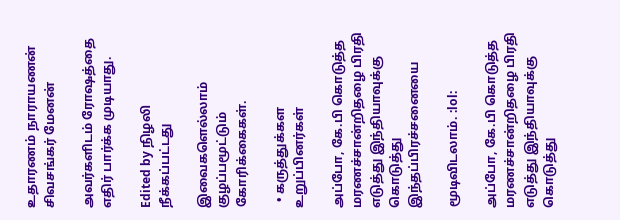உதாரணம் நாராயணன் சிவசங்கர் மேனன்

அவர்களிடம் ரோஷத்தை எதிர் பார்க்க முடியாது.

Edited by நிழலி
நீக்கப்பட்டது

இவைகளெல்லாம் குழப்பமூட்டும் கோரிக்கைகள்.

  • கருத்துக்கள உறுப்பினர்கள்

அப்போ, கே.பி கொடுத்த மரணச்சான்றிதழை பிரதி எடுத்து இந்தியாவுக்கு கொடுத்து இந்தப்பிரச்சனையை

மூடிவிடலாம். :lol:

அப்போ, கே.பி கொடுத்த மரணச்சான்றிதழை பிரதி எடுத்து இந்தியாவுக்கு கொடுத்து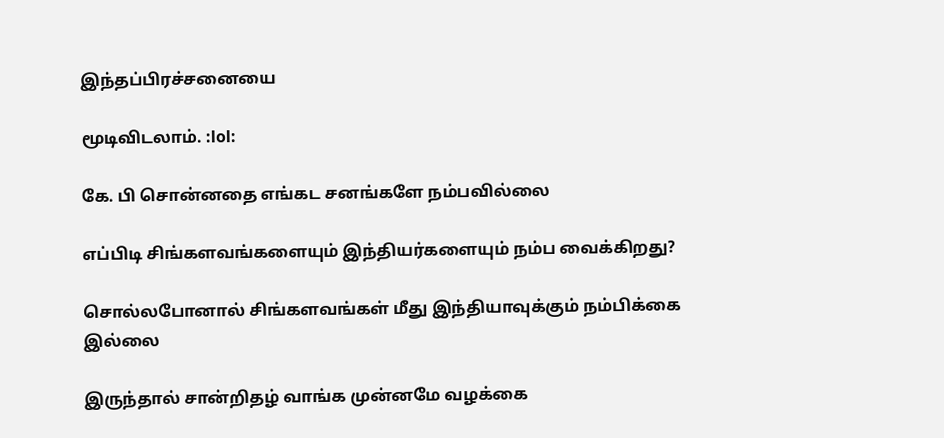இந்தப்பிரச்சனையை

மூடிவிடலாம். :lol:

கே. பி சொன்னதை எங்கட சனங்களே நம்பவில்லை

எப்பிடி சிங்களவங்களையும் இந்தியர்களையும் நம்ப வைக்கிறது?

சொல்லபோனால் சிங்களவங்கள் மீது இந்தியாவுக்கும் நம்பிக்கை இல்லை

இருந்தால் சான்றிதழ் வாங்க முன்னமே வழக்கை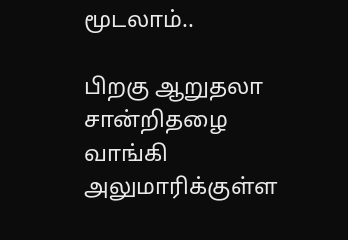மூடலாம்..

பிறகு ஆறுதலா சான்றிதழை வாங்கி அலுமாரிக்குள்ள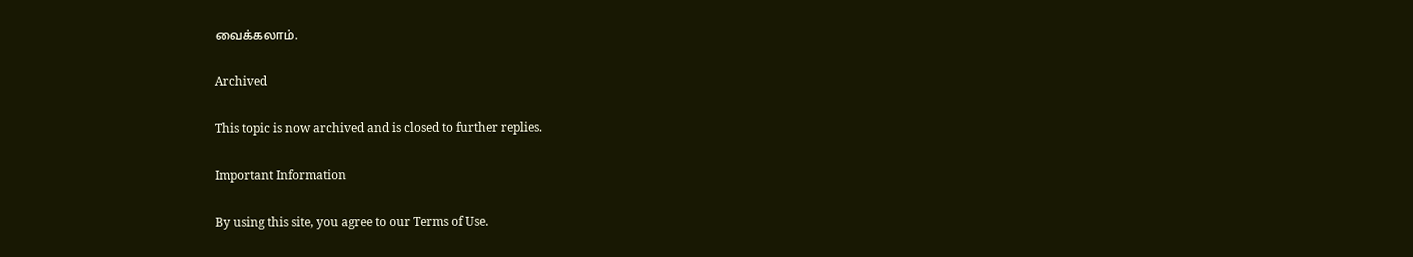வைக்கலாம்.

Archived

This topic is now archived and is closed to further replies.

Important Information

By using this site, you agree to our Terms of Use.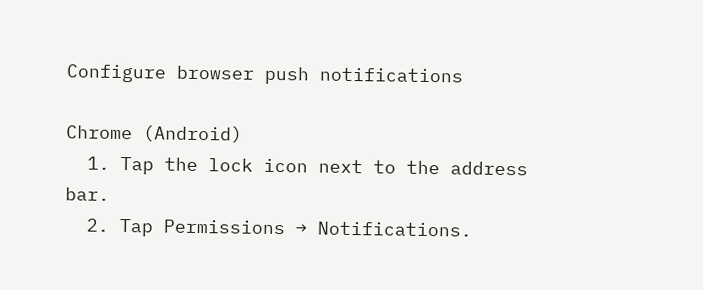Configure browser push notifications

Chrome (Android)
  1. Tap the lock icon next to the address bar.
  2. Tap Permissions → Notifications.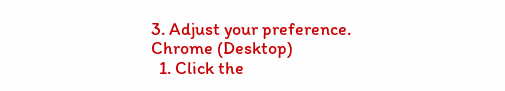3. Adjust your preference.
Chrome (Desktop)
  1. Click the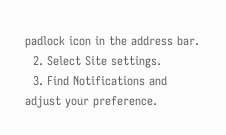padlock icon in the address bar.
  2. Select Site settings.
  3. Find Notifications and adjust your preference.